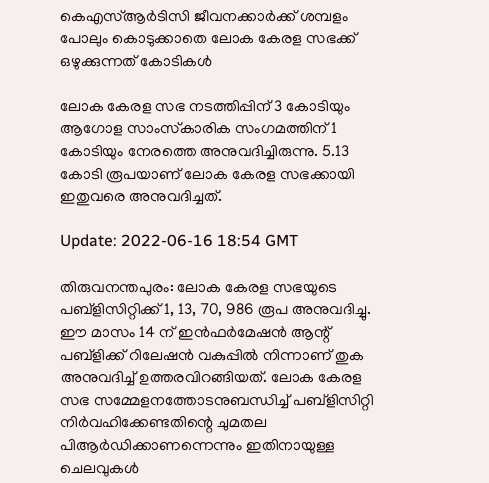കെഎസ്ആര്‍ടിസി ജീവനക്കാര്‍ക്ക് ശമ്പളം പോലും കൊടുക്കാതെ ലോക കേരള സഭക്ക് ഒഴുക്കുന്നത് കോടികൾ

ലോക കേരള സഭ നടത്തിപ്പിന് 3 കോടിയും ആഗോള സാംസ്‌കാരിക സംഗമത്തിന് 1 കോടിയും നേരത്തെ അനുവദിച്ചിരുന്നു. 5.13 കോടി രൂപയാണ് ലോക കേരള സഭക്കായി ഇതുവരെ അനുവദിച്ചത്.

Update: 2022-06-16 18:54 GMT

തിരുവനന്തപുരം: ലോക കേരള സഭയുടെ പബ്‌ളിസിറ്റിക്ക് 1, 13, 70, 986 രൂപ അനുവദിച്ചു. ഈ മാസം 14 ന് ഇന്‍ഫര്‍മേഷന്‍ ആന്റ് പബ്‌ളിക്ക് റിലേഷന്‍ വകുപ്പില്‍ നിന്നാണ് തുക അനുവദിച്ച് ഉത്തരവിറങ്ങിയത്. ലോക കേരള സഭ സമ്മേളനത്തോടനുബന്ധിച്ച് പബ്‌ളിസിറ്റി നിര്‍വഹിക്കേണ്ടതിന്റെ ചുമതല പിആര്‍ഡിക്കാണന്നെന്നും ഇതിനായുള്ള ചെലവുകള്‍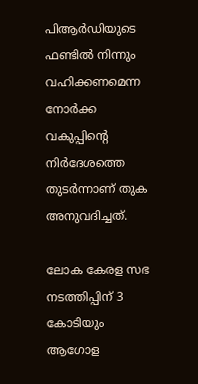പിആര്‍ഡിയുടെ ഫണ്ടില്‍ നിന്നും വഹിക്കണമെന്ന നോര്‍ക്ക വകുപ്പിന്റെ നിര്‍ദേശത്തെ തുടര്‍ന്നാണ് തുക അനുവദിച്ചത്.

ലോക കേരള സഭ നടത്തിപ്പിന് 3 കോടിയും ആഗോള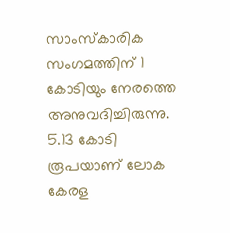സാംസ്‌കാരിക സംഗമത്തിന് 1 കോടിയും നേരത്തെ അനുവദിച്ചിരുന്നു. 5.13 കോടി രൂപയാണ് ലോക കേരള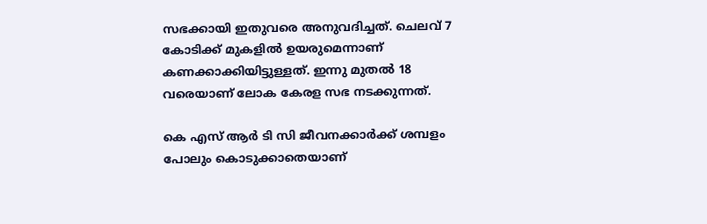സഭക്കായി ഇതുവരെ അനുവദിച്ചത്. ചെലവ് 7 കോടിക്ക് മുകളില്‍ ഉയരുമെന്നാണ് കണക്കാക്കിയിട്ടുള്ളത്. ഇന്നു മുതല്‍ 18 വരെയാണ് ലോക കേരള സഭ നടക്കുന്നത്.

കെ എസ് ആര്‍ ടി സി ജീവനക്കാര്‍ക്ക് ശമ്പളം പോലും കൊടുക്കാതെയാണ്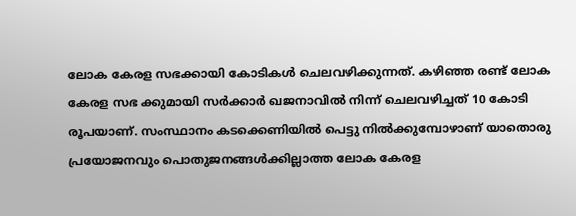ലോക കേരള സഭക്കായി കോടികള്‍ ചെലവഴിക്കുന്നത്. കഴിഞ്ഞ രണ്ട് ലോക കേരള സഭ ക്കുമായി സര്‍ക്കാര്‍ ഖജനാവില്‍ നിന്ന് ചെലവഴിച്ചത് 10 കോടി രൂപയാണ്. സംസ്ഥാനം കടക്കെണിയില്‍ പെട്ടു നില്‍ക്കുമ്പോഴാണ് യാതൊരു പ്രയോജനവും പൊതുജനങ്ങള്‍ക്കില്ലാത്ത ലോക കേരള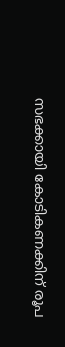സഭക്കായി കോടികണക്കിന് രൂപ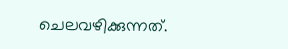ചെലവഴിക്കുന്നത്.